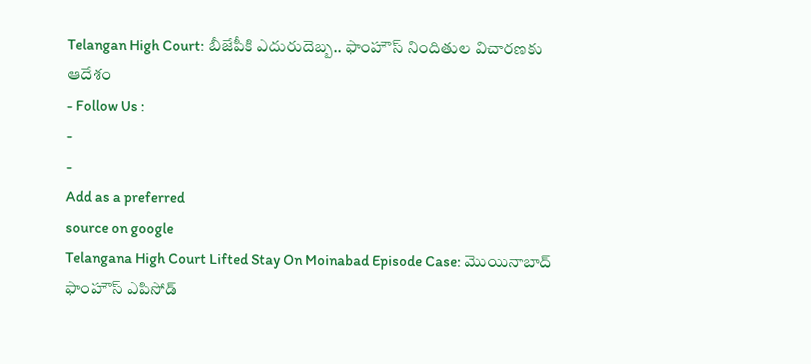Telangan High Court: బీజేపీకి ఎదురుదెబ్బ.. ఫాంహౌస్ నిందితుల విచారణకు ఆదేశం
- Follow Us :
-
-
Add as a preferred
source on google
Telangana High Court Lifted Stay On Moinabad Episode Case: మొయినాబాద్ ఫాంహౌస్ ఎపిసోడ్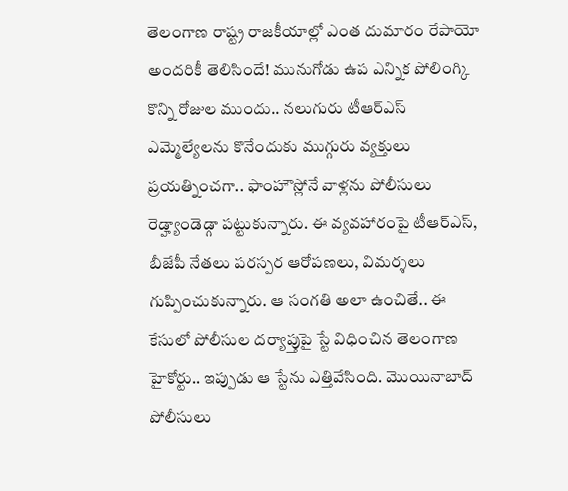తెలంగాణ రాష్ట్ర రాజకీయాల్లో ఎంత దుమారం రేపాయో అందరికీ తెలిసిందే! మునుగోడు ఉప ఎన్నిక పోలింగ్కి కొన్ని రోజుల ముందు.. నలుగురు టీఆర్ఎస్ ఎమ్మెల్యేలను కొనేందుకు ముగ్గురు వ్యక్తులు ప్రయత్నించగా.. ఫాంహౌస్లోనే వాళ్లను పోలీసులు రెడ్హ్యాండెడ్గా పట్టుకున్నారు. ఈ వ్యవహారంపై టీఆర్ఎస్, బీజేపీ నేతలు పరస్పర ఆరోపణలు, విమర్శలు గుప్పించుకున్నారు. ఆ సంగతి అలా ఉంచితే.. ఈ కేసులో పోలీసుల దర్యాప్తుపై స్టే విధించిన తెలంగాణ హైకోర్టు.. ఇప్పుడు ఆ స్టేను ఎత్తివేసింది. మొయినాబాద్ పోలీసులు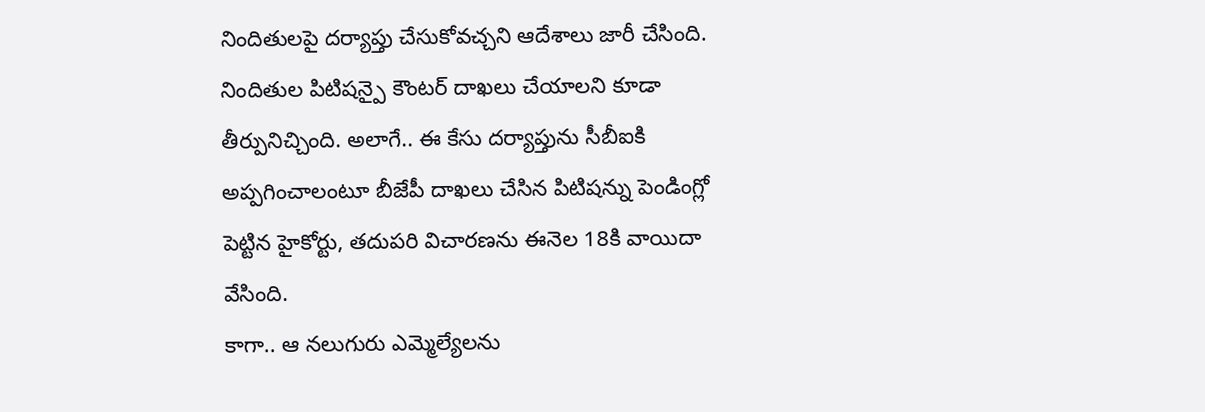నిందితులపై దర్యాప్తు చేసుకోవచ్చని ఆదేశాలు జారీ చేసింది. నిందితుల పిటిషన్పై కౌంటర్ దాఖలు చేయాలని కూడా తీర్పునిచ్చింది. అలాగే.. ఈ కేసు దర్యాప్తును సీబీఐకి అప్పగించాలంటూ బీజేపీ దాఖలు చేసిన పిటిషన్ను పెండింగ్లో పెట్టిన హైకోర్టు, తదుపరి విచారణను ఈనెల 18కి వాయిదా వేసింది.
కాగా.. ఆ నలుగురు ఎమ్మెల్యేలను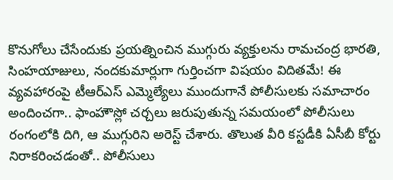కొనుగోలు చేసేందుకు ప్రయత్నించిన ముగ్గురు వ్యక్తులను రామచంద్ర భారతి, సింహయాజులు, నందకుమార్లుగా గుర్తించగా విషయం విదితమే! ఈ వ్యవహారంపై టీఆర్ఎస్ ఎమ్మెల్యేలు ముందుగానే పోలీసులకు సమాచారం అందించగా.. ఫాంహౌస్లో చర్చలు జరుపుతున్న సమయంలో పోలీసులు రంగంలోకి దిగి, ఆ ముగ్గురిని అరెస్ట్ చేశారు. తొలుత వీరి కస్టడీకి ఏసీబీ కోర్టు నిరాకరించడంతో.. పోలీసులు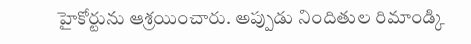హైకోర్టును ఆశ్రయించారు. అప్పుడు నిందితుల రిమాండ్కి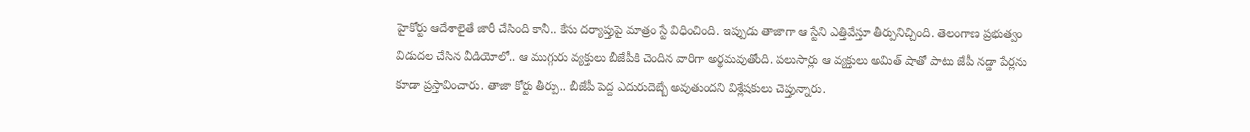హైకోర్టు ఆదేశాలైతే జారీ చేసింది కానీ.. కేసు దర్యాప్తుపై మాత్రం స్టే విధించింది. ఇప్పుడు తాజాగా ఆ స్టేని ఎత్తివేస్తూ తీర్పునిచ్చింది. తెలంగాణ ప్రభుత్వం విడుదల చేసిన వీడియోలో.. ఆ ముగ్గురు వ్యక్తులు బీజేపీకి చెందిన వారిగా అర్థమవుతోంది. పలుసార్లు ఆ వ్యక్తులు అమిత్ షాతో పాటు జేపీ నడ్డా పేర్లను కూడా ప్రస్తావించారు. తాజా కోర్టు తీర్పు.. బీజేపీ పెద్ద ఎదురుదెబ్బే అవుతుందని విశ్లేషకులు చెప్తున్నారు.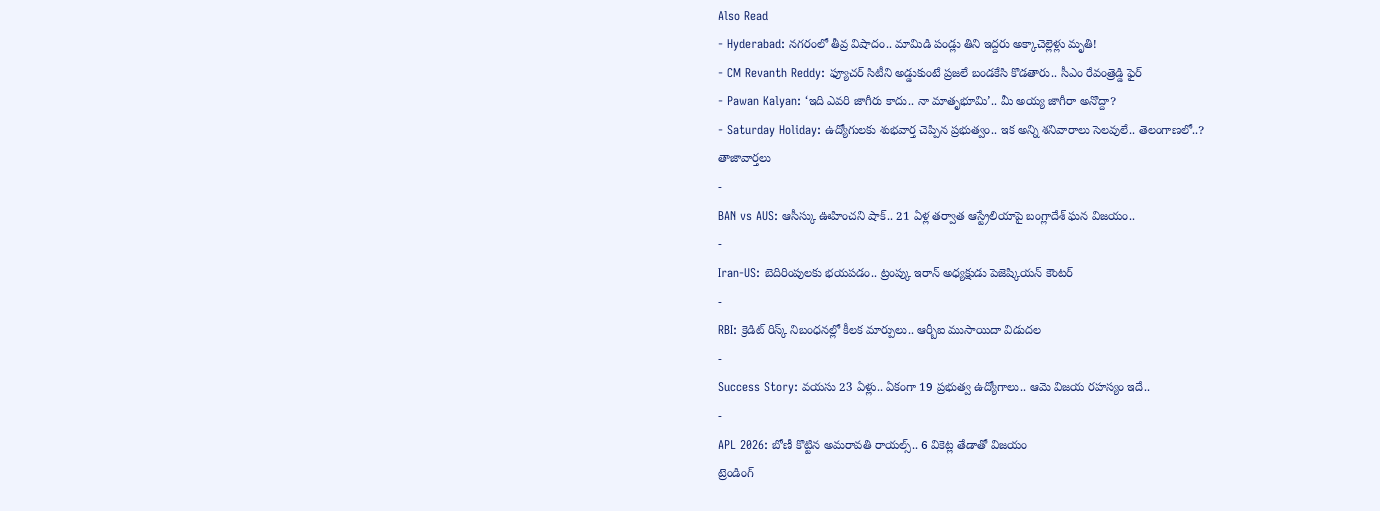Also Read
- Hyderabad: నగరంలో తీవ్ర విషాదం.. మామిడి పండ్లు తిని ఇద్దరు అక్కాచెల్లెళ్లు మృతి!
- CM Revanth Reddy: ఫ్యూచర్ సిటీని అడ్డుకుంటే ప్రజలే బండకేసి కొడతారు.. సీఎం రేవంత్రెడ్డి ఫైర్
- Pawan Kalyan: ‘ఇది ఎవరి జాగీరు కాదు.. నా మాతృభూమి’.. మీ అయ్య జాగీరా అనొద్దా?
- Saturday Holiday: ఉద్యోగులకు శుభవార్త చెప్పిన ప్రభుత్వం.. ఇక అన్ని శనివారాలు సెలవులే.. తెలంగాణలో..?
తాజావార్తలు
-
BAN vs AUS: ఆసీస్కు ఊహించని షాక్.. 21 ఏళ్ల తర్వాత ఆస్ట్రేలియాపై బంగ్లాదేశ్ ఘన విజయం..
-
Iran-US: బెదిరింపులకు భయపడం.. ట్రంప్కు ఇరాన్ అధ్యక్షుడు పెజెష్కియన్ కౌంటర్
-
RBI: క్రెడిట్ రిస్క్ నిబంధనల్లో కీలక మార్పులు.. ఆర్బీఐ ముసాయిదా విడుదల
-
Success Story: వయసు 23 ఏళ్లు.. ఏకంగా 19 ప్రభుత్వ ఉద్యోగాలు.. ఆమె విజయ రహస్యం ఇదే..
-
APL 2026: బోణీ కొట్టిన అమరావతి రాయల్స్.. 6 వికెట్ల తేడాతో విజయం
ట్రెండింగ్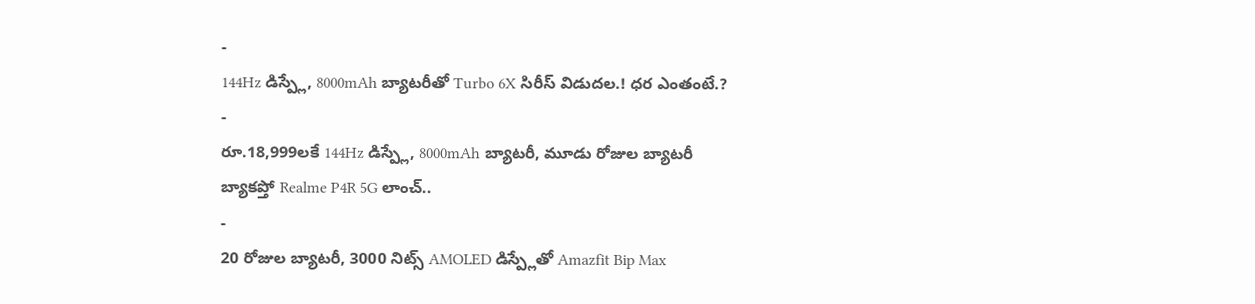-
144Hz డిస్ప్లే, 8000mAh బ్యాటరీతో Turbo 6X సిరీస్ విడుదల.! ధర ఎంతంటే.?
-
రూ.18,999లకే 144Hz డిస్ప్లే, 8000mAh బ్యాటరీ, మూడు రోజుల బ్యాటరీ బ్యాకప్తో Realme P4R 5G లాంచ్..
-
20 రోజుల బ్యాటరీ, 3000 నిట్స్ AMOLED డిస్ప్లేతో Amazfit Bip Max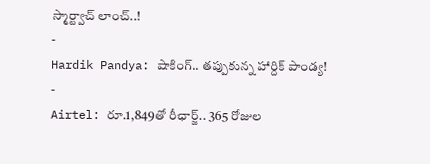స్మార్ట్వాచ్ లాంచ్..!
-
Hardik Pandya: షాకింగ్.. తప్పుకున్న హార్దిక్ పాండ్య!
-
Airtel: రూ.1,849తో రీఛార్జ్.. 365 రోజుల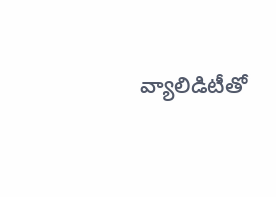వ్యాలిడిటీతో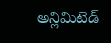అన్లిమిటెడ్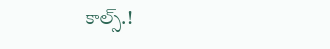కాల్స్.!